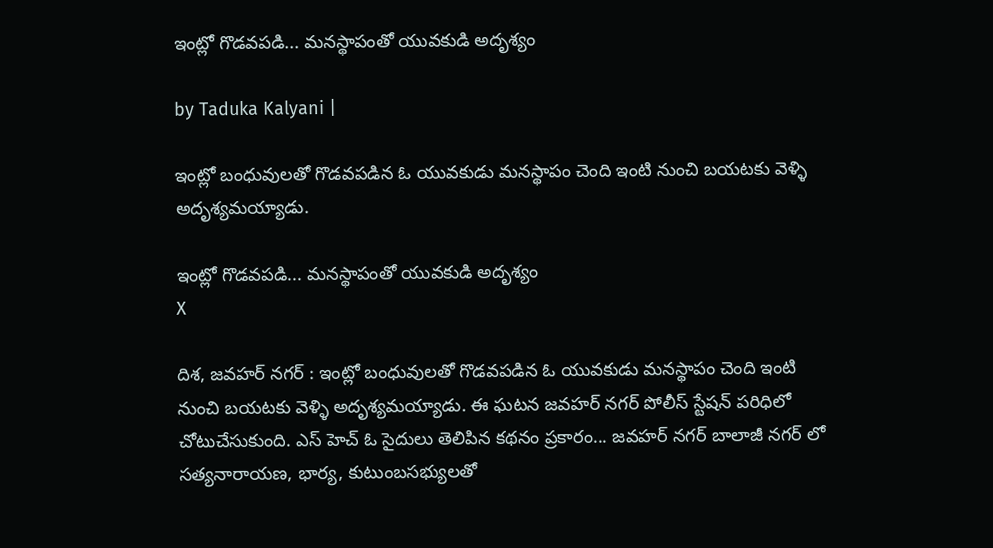ఇంట్లో గొడవపడి... మనస్థాపంతో యువకుడి అదృశ్యం

by Taduka Kalyani |

ఇంట్లో బంధువులతో గొడవపడిన ఓ యువకుడు మనస్థాపం చెంది ఇంటి నుంచి బయటకు వెళ్ళి అదృశ్యమయ్యాడు.

ఇంట్లో గొడవపడి... మనస్థాపంతో యువకుడి అదృశ్యం
X

దిశ, జవహర్ నగర్ : ఇంట్లో బంధువులతో గొడవపడిన ఓ యువకుడు మనస్థాపం చెంది ఇంటి నుంచి బయటకు వెళ్ళి అదృశ్యమయ్యాడు. ఈ ఘటన జవహర్ నగర్ పోలీస్ స్టేషన్ పరిధిలో చోటుచేసుకుంది. ఎస్ హెచ్ ఓ సైదులు తెలిపిన కథనం ప్రకారం... జవహర్ నగర్ బాలాజీ నగర్ లో సత్యనారాయణ, భార్య, కుటుంబసభ్యులతో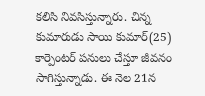కలిసి నివసిస్తున్నారు. చిన్న కుమారుడు సాయి కుమార్(25) కార్పెంటర్ పనులు చేస్తూ జీవనం సాగిస్తున్నాడు. ఈ నెల 21న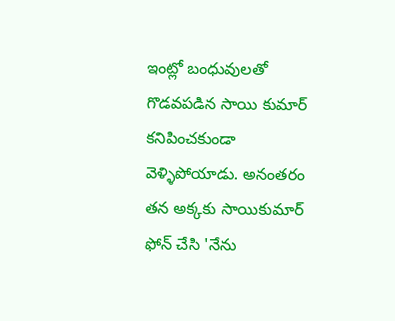ఇంట్లో బంధువులతో గొడవపడిన సాయి కుమార్ కనిపించకుండా వెళ్ళిపోయాడు. అనంతరం తన అక్కకు సాయికుమార్ ఫోన్ చేసి 'నేను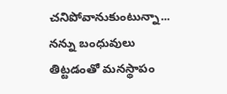చనిపోవానుకుంటున్నా... నన్ను బంధువులు తిట్టడంతో మనస్థాపం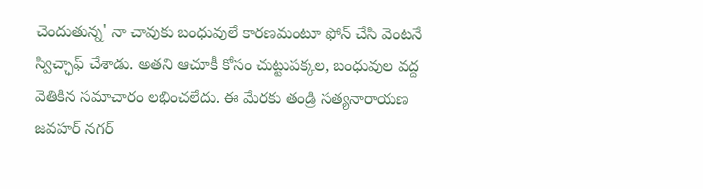చెందుతున్న' నా చావుకు బంధువులే కారణమంటూ ఫోన్ చేసి వెంటనే స్విచ్ఛాఫ్ చేశాడు. అతని ఆచూకీ కోసం చుట్టుపక్కల, బంధువుల వద్ద వెతికిన సమాచారం లభించలేదు. ఈ మేరకు తండ్రి సత్యనారాయణ జవహర్ నగర్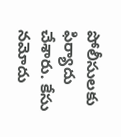పోలీసులకు ఫిర్యాదు చేశారు. కేసు నమోదు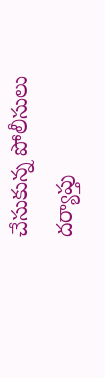చేసుకున్న పోలీసులు దర్యాప్తు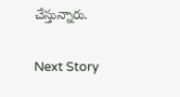చేస్తున్నారు.

Next Story